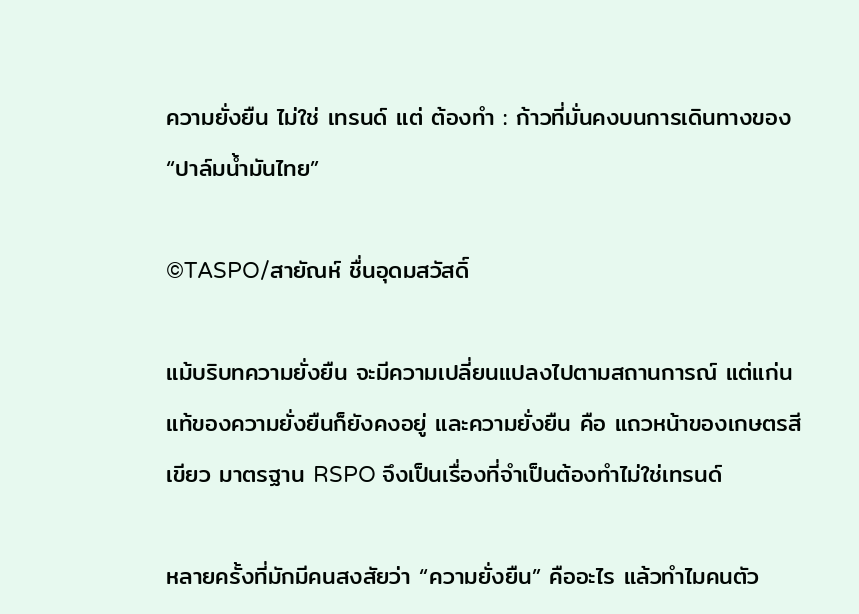ความยั่งยืน ไม่ใช่ เทรนด์ แต่ ต้องทำ : ก้าวที่มั่นคงบนการเดินทางของ “ปาล์มน้ำมันไทย”

©TASPO/สายัณห์ ชื่นอุดมสวัสดิ์

แม้บริบทความยั่งยืน จะมีความเปลี่ยนแปลงไปตามสถานการณ์ แต่แก่นแท้ของความยั่งยืนก็ยังคงอยู่ และความยั่งยืน คือ แถวหน้าของเกษตรสีเขียว มาตรฐาน RSPO จึงเป็นเรื่องที่จำเป็นต้องทำไม่ใช่เทรนด์

หลายครั้งที่มักมีคนสงสัยว่า “ความยั่งยืน” คืออะไร แล้วทำไมคนตัว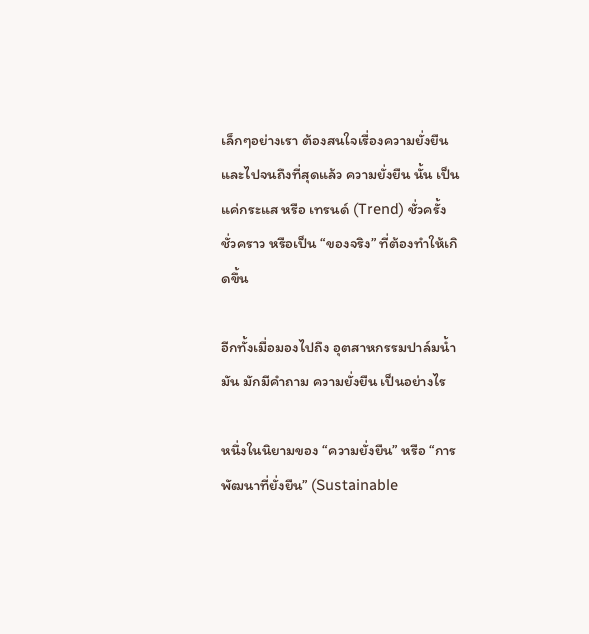เล็กๆอย่างเรา ต้องสนใจเรื่องความยั่งยืน และไปจนถึงที่สุดแล้ว ความยั่งยืน นั้น เป็นแค่กระแส หรือ เทรนด์ (Trend) ชั่วครั้ง ชั่วคราว หรือเป็น “ของจริง” ที่ต้องทำให้เกิดขึ้น

อีกทั้งเมื่อมองไปถึง อุตสาหกรรมปาล์มน้ำมัน มักมีคำถาม ความยั่งยืน เป็นอย่างไร

หนึ่งในนิยามของ “ความยั่งยืน” หรือ “การพัฒนาที่ยั่งยืน” (Sustainable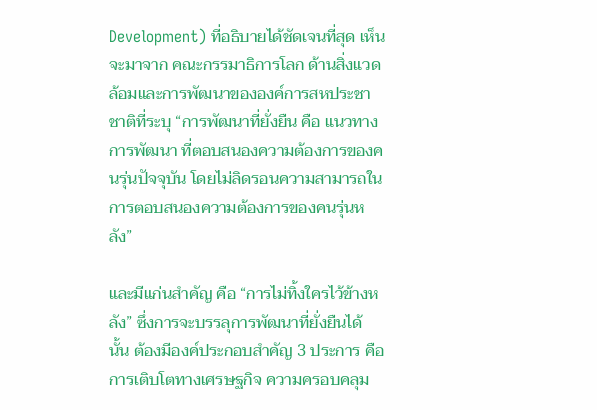Development) ที่อธิบายได้ชัดเจนที่สุด เห็นจะมาจาก คณะกรรมาธิการโลก ด้านสิ่งแวดล้อมและการพัฒนาขององค์การสหประชาชาติที่ระบุ “การพัฒนาที่ยั่งยืน คือ แนวทางการพัฒนา ที่ตอบสนองความต้องการของคนรุ่นปัจจุบัน โดยไม่ลิดรอนความสามารถในการตอบสนองความต้องการของคนรุ่นหลัง”

และมีแก่นสำคัญ คือ “การไม่ทิ้งใครไว้ข้างหลัง” ซึ่งการจะบรรลุการพัฒนาที่ยั่งยืนได้ นั้น ต้องมีองค์ประกอบสำคัญ 3 ประการ คือ การเติบโตทางเศรษฐกิจ ความครอบคลุม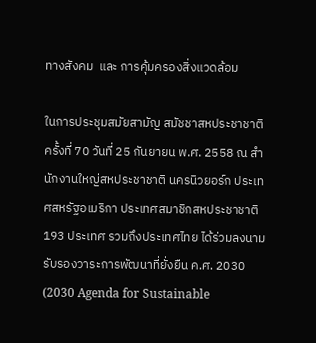ทางสังคม  และ การคุ้มครองสิ่งแวดล้อม

ในการประชุมสมัยสามัญ สมัชชาสหประชาชาติ ครั้งที่ 70 วันที่ 25 กันยายน พ.ศ. 2558 ณ สำนักงานใหญ่สหประชาชาติ นครนิวยอร์ก ประเทศสหรัฐอเมริกา ประเทศสมาชิกสหประชาชาติ 193 ประเทศ รวมถึงประเทศไทย ได้ร่วมลงนามรับรองวาระการพัฒนาที่ยั่งยืน ค.ศ. 2030 (2030 Agenda for Sustainable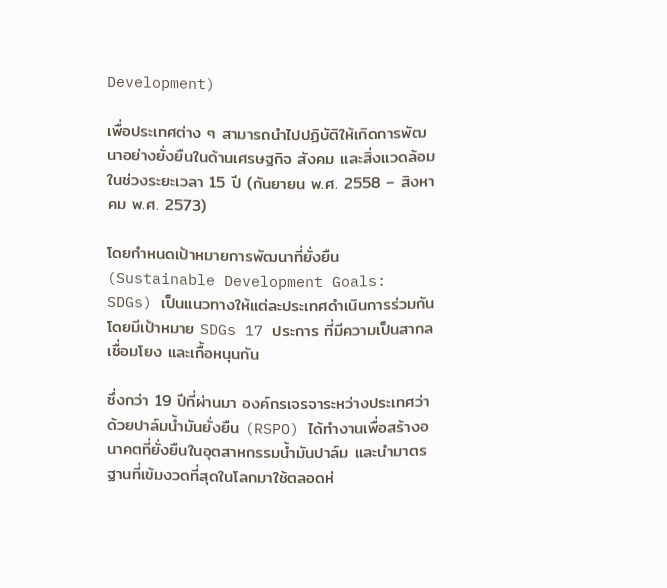Development)

เพื่อประเทศต่าง ๆ สามารถนําไปปฏิบัติให้เกิดการพัฒนาอย่างยั่งยืนในด้านเศรษฐกิจ สังคม และสิ่งแวดล้อม ในช่วงระยะเวลา 15 ปี (กันยายน พ.ศ. 2558 – สิงหาคม พ.ศ. 2573)

โดยกำหนดเป้าหมายการพัฒนาที่ยั่งยืน (Sustainable Development Goals: SDGs) เป็นแนวทางให้แต่ละประเทศดำเนินการร่วมกัน โดยมีเป้าหมาย SDGs 17 ประการ ที่มีความเป็นสากล เชื่อมโยง และเกื้อหนุนกัน

ซึ่งกว่า 19 ปีที่ผ่านมา องค์กรเจรจาระหว่างประเทศว่าด้วยปาล์มน้ำมันยั่งยืน (RSPO) ได้ทำงานเพื่อสร้างอนาคตที่ยั่งยืนในอุตสาหกรรมน้ำมันปาล์ม และนำมาตรฐานที่เข้มงวดที่สุดในโลกมาใช้ตลอดห่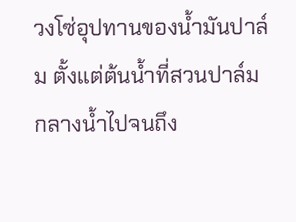วงโซ่อุปทานของน้ำมันปาล์ม ตั้งแต่ต้นน้ำที่สวนปาล์ม กลางน้ำไปจนถึง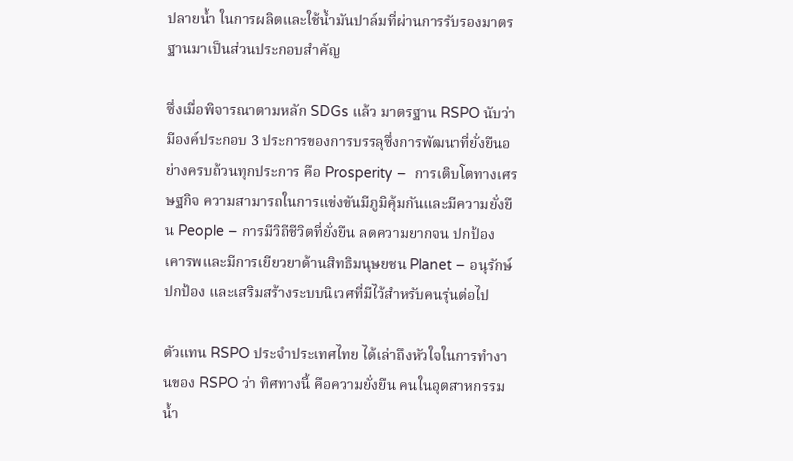ปลายน้ำ ในการผลิตและใช้น้ำมันปาล์มที่ผ่านการรับรองมาตรฐานมาเป็นส่วนประกอบสำคัญ

ซึ่งเมื่อพิจารณาตามหลัก SDGs แล้ว มาตรฐาน RSPO นับว่ามีองค์ประกอบ 3 ประการของการบรรลุซึ่งการพัฒนาที่ยั่งยืนอย่างครบถ้วนทุกประการ คือ Prosperity –  การเติบโตทางเศรษฐกิจ ความสามารถในการแข่งขันมีภูมิคุ้มกันและมีความยั่งยืน People – การมีวิถีชีวิตที่ยั่งยืน ลดความยากจน ปกป้อง เคารพและมีการเยียวยาด้านสิทธิมนุษยชน Planet – อนุรักษ์ ปกป้อง และเสริมสร้างระบบนิเวศที่มีไว้สำหรับคนรุ่นต่อไป

ตัวแทน RSPO ประจำประเทศไทย ได้เล่าถึงหัวใจในการทำงานของ RSPO ว่า ทิศทางนี้ คือความยั่งยืน คนในอุตสาหกรรมน้ำ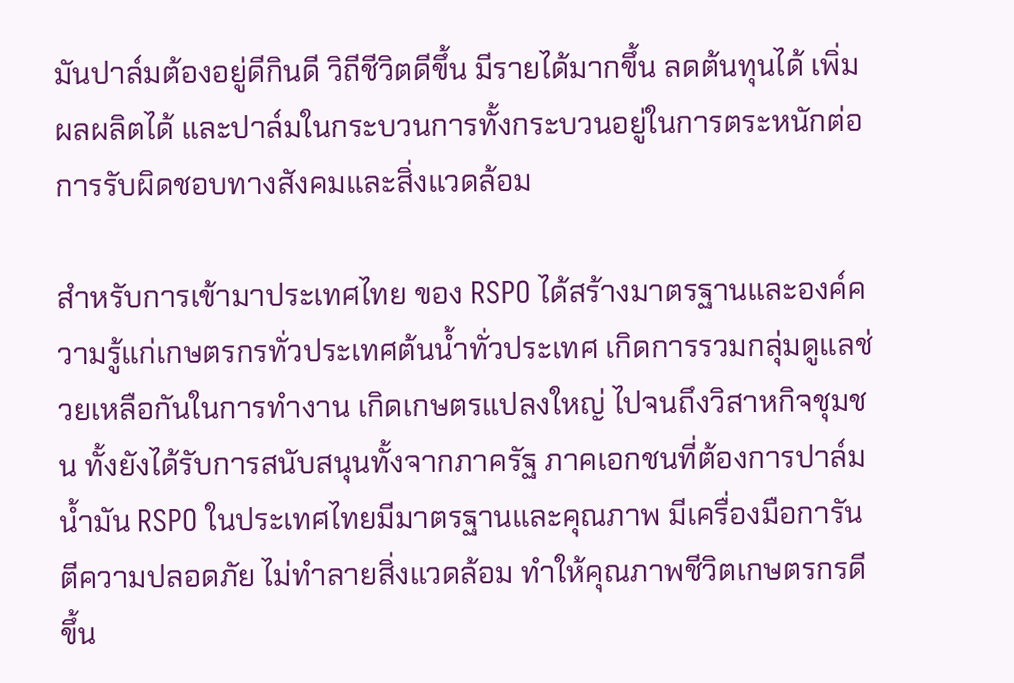มันปาล์มต้องอยู่ดีกินดี วิถีชีวิตดีขึ้น มีรายได้มากขึ้น ลดต้นทุนได้ เพิ่มผลผลิตได้ และปาล์มในกระบวนการทั้งกระบวนอยู่ในการตระหนักต่อการรับผิดชอบทางสังคมและสิ่งแวดล้อม

สำหรับการเข้ามาประเทศไทย ของ RSPO ได้สร้างมาตรฐานและองค์ความรู้แก่เกษตรกรทั่วประเทศต้นน้ำทั่วประเทศ เกิดการรวมกลุ่มดูแลช่วยเหลือกันในการทำงาน เกิดเกษตรแปลงใหญ่ ไปจนถึงวิสาหกิจชุมชน ทั้งยังได้รับการสนับสนุนทั้งจากภาครัฐ ภาคเอกชนที่ต้องการปาล์มน้ำมัน RSPO ในประเทศไทยมีมาตรฐานและคุณภาพ มีเครื่องมือการันตีความปลอดภัย ไม่ทำลายสิ่งแวดล้อม ทำให้คุณภาพชีวิตเกษตรกรดีขึ้น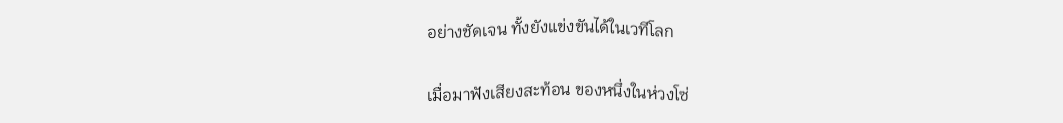อย่างชัดเจน ทั้งยังแข่งขันได้ในเวทีโลก

เมื่อมาฟังเสียงสะท้อน ของหนึ่งในห่วงโซ่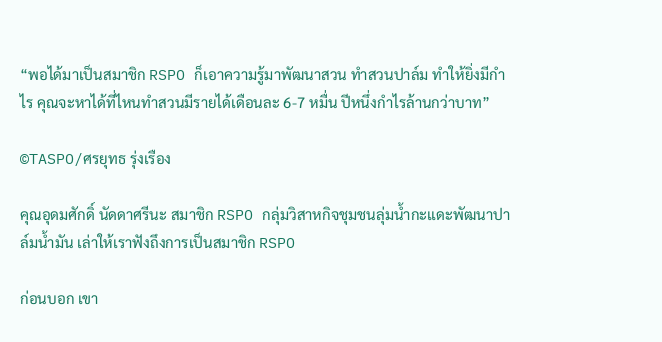“พอได้มาเป็นสมาชิก RSPO ก็เอาความรู้มาพัฒนาสวน ทำสวนปาล์ม ทำให้ยิ่งมีกำไร คุณจะหาได้ที่ไหนทำสวนมีรายได้เดือนละ 6-7 หมื่น ปีหนึ่งกำไรล้านกว่าบาท”

©TASPO/ศรยุทธ รุ่งเรือง

คุณอุดมศักดิ์ นัดดาศรีนะ สมาชิก RSPO กลุ่มวิสาหกิจชุมชนลุ่มน้ำกะแดะพัฒนาปาล์มน้ำมัน เล่าให้เราฟังถึงการเป็นสมาชิก RSPO

ก่อนบอก เขา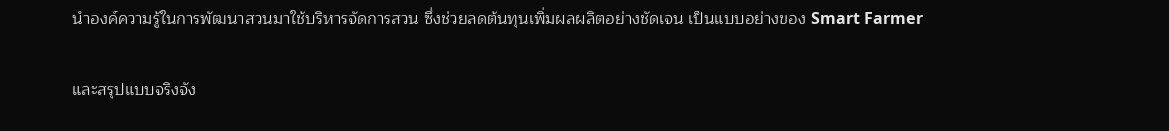นำองค์ความรู้ในการพัฒนาสวนมาใช้บริหารจัดการสวน ซึ่งช่วยลดต้นทุนเพิ่มผลผลิตอย่างชัดเจน เป็นแบบอย่างของ Smart Farmer

และสรุปแบบจริงจัง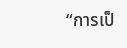“การเป็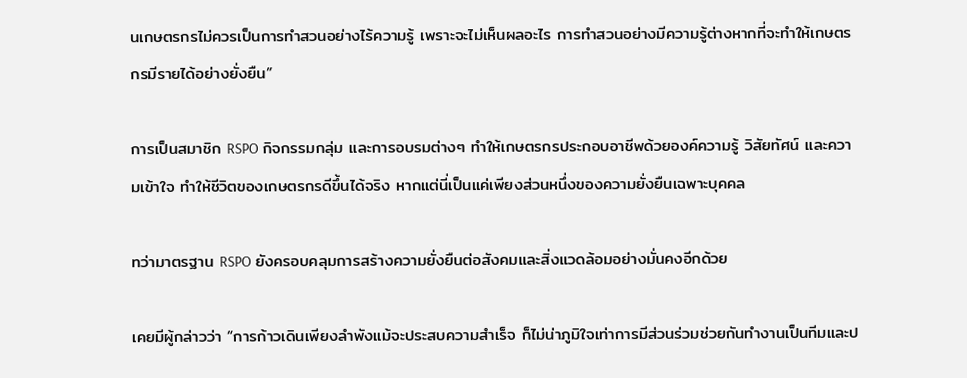นเกษตรกรไม่ควรเป็นการทำสวนอย่างไร้ความรู้ เพราะจะไม่เห็นผลอะไร การทำสวนอย่างมีความรู้ต่างหากที่จะทำให้เกษตรกรมีรายได้อย่างยั่งยืน”

การเป็นสมาชิก RSPO กิจกรรมกลุ่ม และการอบรมต่างๆ ทำให้เกษตรกรประกอบอาชีพด้วยองค์ความรู้ วิสัยทัศน์ และความเข้าใจ ทำให้ชีวิตของเกษตรกรดีขึ้นได้จริง หากแต่นี่เป็นแค่เพียงส่วนหนึ่งของความยั่งยืนเฉพาะบุคคล

ทว่ามาตรฐาน RSPO ยังครอบคลุมการสร้างความยั่งยืนต่อสังคมและสิ่งแวดล้อมอย่างมั่นคงอีกด้วย

เคยมีผู้กล่าวว่า “การก้าวเดินเพียงลำพังแม้จะประสบความสำเร็จ ก็ไม่น่าภูมิใจเท่าการมีส่วนร่วมช่วยกันทำงานเป็นทีมและป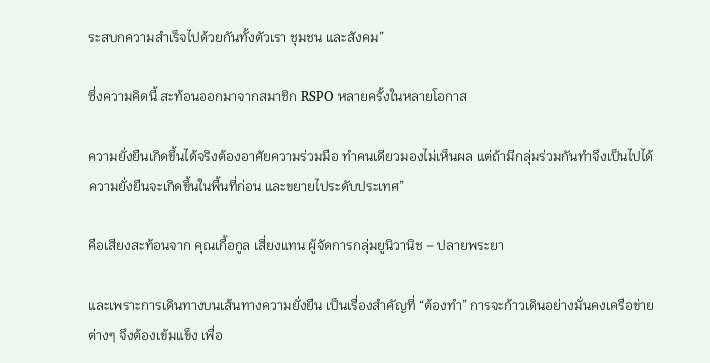ระสบกความสำเร็จไปด้วยกันทั้งตัวเรา ชุมชน และสังคม”

ซึ่งความคิดนี้ สะท้อนออกมาจากสมาชิก RSPO หลายครั้งในหลายโอกาส

ความยั่งยืนเกิดขึ้นได้จริงต้องอาศัยความร่วมมือ ทำคนเดียวมองไม่เห็นผล แต่ถ้ามีกลุ่มร่วมกันทำจึงเป็นไปได้ ความยั่งยืนจะเกิดขึ้นในพื้นที่ก่อน และขยายไประดับประเทศ”

คือเสียงสะท้อนจาก คุณเกื้อกูล เสี่ยงแทน ผู้จัดการกลุ่มยูนิวานิช – ปลายพระยา

และเพราะการเดินทางบนเส้นทางความยั่งยืน เป็นเรื่องสำคัญที่ “ต้องทำ” การจะก้าวเดินอย่างมั่นคงเครือข่ายต่างๆ จึงต้องเข้มแข็ง เพื่อ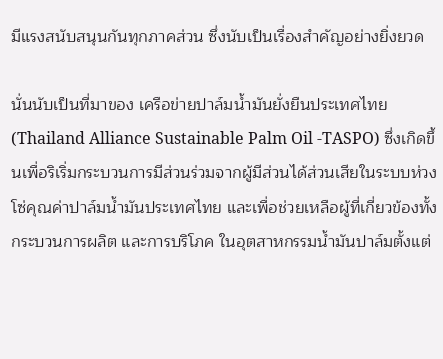มีแรงสนับสนุนกันทุกภาคส่วน ซึ่งนับเป็นเรื่องสำคัญอย่างยิ่งยวด

นั่นนับเป็นที่มาของ เครือข่ายปาล์มน้ำมันยั่งยืนประเทศไทย (Thailand Alliance Sustainable Palm Oil -TASPO) ซึ่งเกิดขึ้นเพื่อริเริ่มกระบวนการมีส่วนร่วมจากผู้มีส่วนได้ส่วนเสียในระบบห่วงโซ่คุณค่าปาล์มน้ำมันประเทศไทย และเพื่อช่วยเหลือผู้ที่เกี่ยวข้องทั้งกระบวนการผลิต และการบริโภค ในอุตสาหกรรมน้ำมันปาล์มตั้งแต่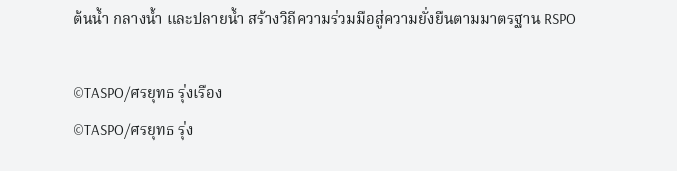ต้นน้ำ กลางน้ำ และปลายน้ำ สร้างวิถีความร่วมมือสู่ความยั่งยืนตามมาตรฐาน RSPO

©TASPO/ศรยุทธ รุ่งเรือง
©TASPO/ศรยุทธ รุ่ง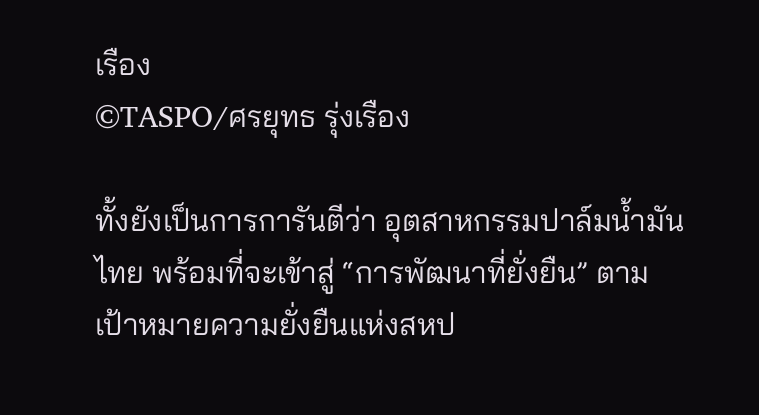เรือง
©TASPO/ศรยุทธ รุ่งเรือง

ทั้งยังเป็นการการันตีว่า อุตสาหกรรมปาล์มน้ำมันไทย พร้อมที่จะเข้าสู่ “การพัฒนาที่ยั่งยืน” ตามเป้าหมายความยั่งยืนแห่งสหป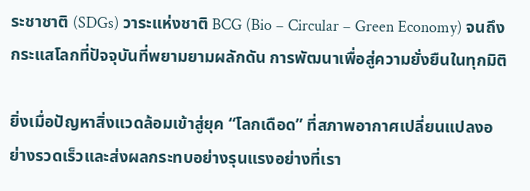ระชาชาติ (SDGs) วาระแห่งชาติ BCG (Bio – Circular – Green Economy) จนถึงกระแสโลกที่ปัจจุบันที่พยามยามผลักดัน การพัฒนาเพื่อสู่ความยั่งยืนในทุกมิติ

ยิ่งเมื่อปัญหาสิ่งแวดล้อมเข้าสู่ยุค “โลกเดือด” ที่สภาพอากาศเปลี่ยนแปลงอย่างรวดเร็วและส่งผลกระทบอย่างรุนแรงอย่างที่เรา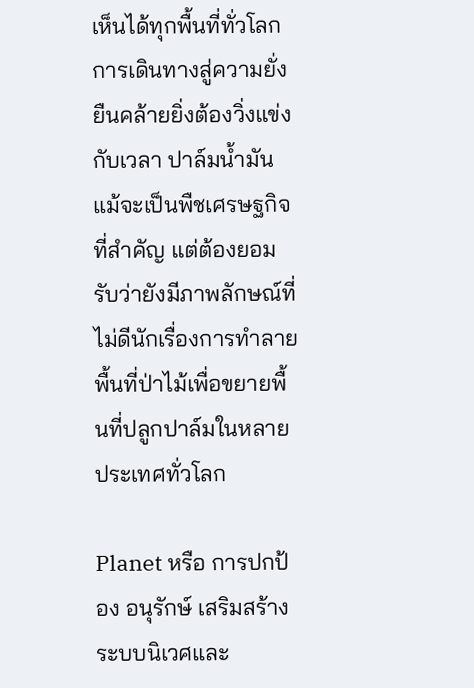เห็นได้ทุกพื้นที่ทั่วโลก การเดินทางสู่ความยั่งยืนคล้ายยิ่งต้องวิ่งแข่งกับเวลา ปาล์มน้ำมัน แม้จะเป็นพืชเศรษฐกิจที่สำคัญ แต่ต้องยอมรับว่ายังมีภาพลักษณ์ที่ไม่ดีนักเรื่องการทำลายพื้นที่ป่าไม้เพื่อขยายพื้นที่ปลูกปาล์มในหลายประเทศทั่วโลก

Planet หรือ การปกป้อง อนุรักษ์ เสริมสร้างระบบนิเวศและ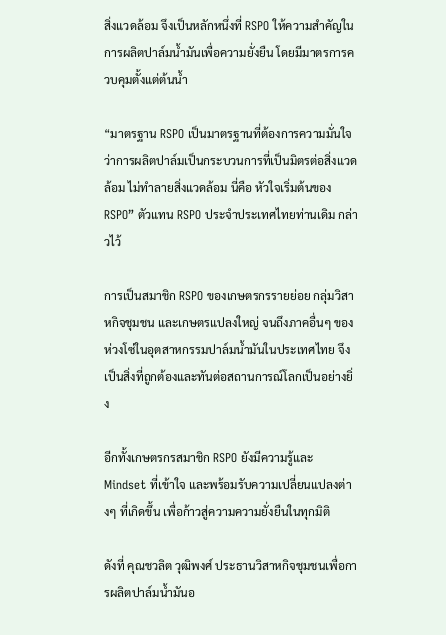สิ่งแวดล้อม จึงเป็นหลักหนึ่งที่ RSPO ให้ความสำคัญในการผลิตปาล์มน้ำมันเพื่อความยั่งยืน โดยมีมาตรการควบคุมตั้งแต่ต้นน้ำ

“มาตรฐาน RSPO เป็นมาตรฐานที่ต้องการความมั่นใจว่าการผลิตปาล์มเป็นกระบวนการที่เป็นมิตรต่อสิ่งแวดล้อม ไม่ทำลายสิ่งแวดล้อม นี่คือ หัวใจเริ่มต้นของ RSPO” ตัวแทน RSPO ประจำประเทศไทยท่านเดิม กล่าวไว้

การเป็นสมาชิก RSPO ของเกษตรกรรายย่อย กลุ่มวิสาหกิจชุมชน และเกษตรแปลงใหญ่ จนถึงภาคอื่นๆ ของห่วงโซ่ในอุตสาหกรรมปาล์มน้ำมันในประเทศไทย จึงเป็นสิ่งที่ถูกต้องและทันต่อสถานการณ์โลกเป็นอย่างยิ่ง

อีกทั้งเกษตรกรสมาชิก RSPO ยังมีความรู้และ Mindset ที่เข้าใจ และพร้อมรับความเปลี่ยนแปลงต่างๆ ที่เกิดขึ้น เพื่อก้าวสู่ความความยั่งยืนในทุกมิติ

ดังที่ คุณชวลิต วุฒิพงศ์ ประธานวิสาหกิจชุมชนเพื่อการผลิตปาล์มน้ำมันอ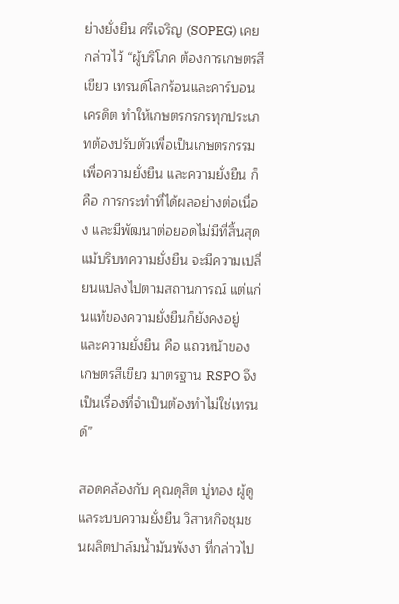ย่างยั่งยืน ศรีเจริญ (SOPEG) เคยกล่าวไว้ “ผู้บริโภค ต้องการเกษตรสีเขียว เทรนด์โลกร้อนและคาร์บอนเครดิต ทำให้เกษตรกรกรทุกประเภทต้องปรับตัวเพื่อเป็นเกษตรกรรมเพื่อความยั่งยืน และความยั่งยืน ก็คือ การกระทำที่ได้ผลอย่างต่อเนื่อง และมีพัฒนาต่อยอดไม่มีที่สิ้นสุด แม้บริบทความยั่งยืน จะมีความเปลี่ยนแปลงไปตามสถานการณ์ แต่แก่นแท้ของความยั่งยืนก็ยังคงอยู่ และความยั่งยืน คือ แถวหน้าของเกษตรสีเขียว มาตรฐาน RSPO จึงเป็นเรื่องที่จำเป็นต้องทำไม่ใช่เทรนด์”

สอดคล้องกับ คุณดุสิต บู่ทอง ผู้ดูแลระบบความยั่งยืน วิสาหกิจชุมชนผลิตปาล์มน้ำมันพังงา ที่กล่าวไป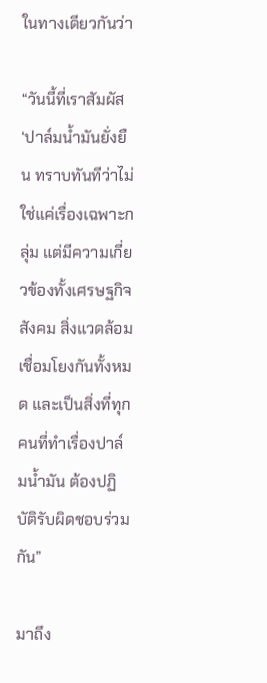ในทางเดียวกันว่า

“วันนี้ที่เราสัมผัส‘ปาล์มน้ำมันยั่งยืน ทราบทันทีว่าไม่ใช่แค่เรื่องเฉพาะกลุ่ม แต่มีความเกี่ยวข้องทั้งเศรษฐกิจ สังคม สิ่งแวดล้อม เชื่อมโยงกันทั้งหมด และเป็นสิ่งที่ทุกคนที่ทำเรื่องปาล์มน้ำมัน ต้องปฏิบัติรับผิดชอบร่วมกัน”

มาถึง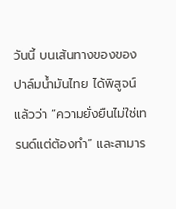วันนี้ บนเส้นทางของของปาล์มน้ำมันไทย ได้พิสูจน์แล้วว่า “ความยั่งยืนไม่ใช่เทรนด์แต่ต้องทำ” และสามาร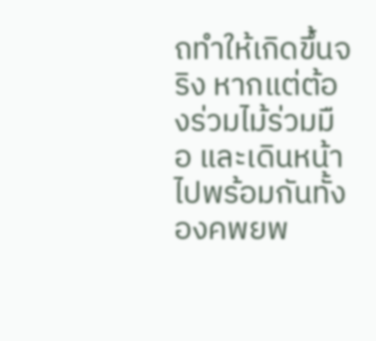ถทำให้เกิดขึ้นจริง หากแต่ต้องร่วมไม้ร่วมมือ และเดินหน้าไปพร้อมกันทั้งองคพยพ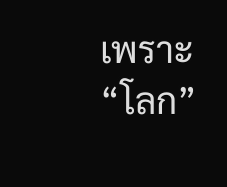เพราะ “โลก”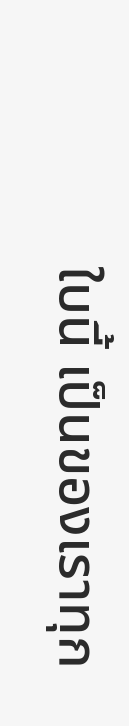ใบนี้ เป็นของเราทุก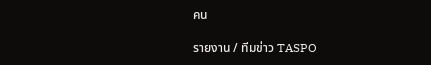คน

รายงาน / ทีมข่าว TASPO